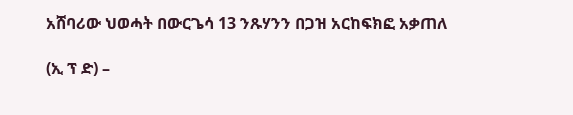አሸባሪው ህወሓት በውርጌሳ 13 ንጹሃንን በጋዝ አርከፍክፎ አቃጠለ

(ኢ ፕ ድ) –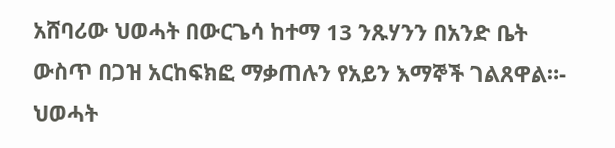አሸባሪው ህወሓት በውርጌሳ ከተማ 13 ንጹሃንን በአንድ ቤት ውስጥ በጋዝ አርከፍክፎ ማቃጠሉን የአይን እማኞች ገልጸዋል።-
ህወሓት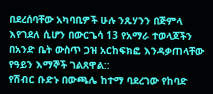በደረሰባቸው አካባቢዎች ሁሉ ንጹሃንን በጅምላ እየገደለ ሲሆን በውርጌሳ 13 የአማራ ተወላጆችን በአንድ ቤት ውስጥ ጋዝ አርከፍክፎ እንዳቃጠላቸው የዓይን እማኞች ገልጸዋል::
የሽብር ቡድኑ በውጫሌ ከተማ ባደረገው የከባድ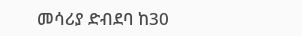መሳሪያ ድብደባ ከ30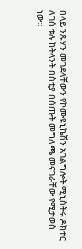በላይ ንጹሃን መገደላቸውን የኮሙዩኒኬሽን አገልግሎት ሚኒስትሩ ዶክተር ለገሰ ቱሉ ከትላንት በስቲያ በሰጡት መግለጫ መናገራቸው የሚታወስ ነው።